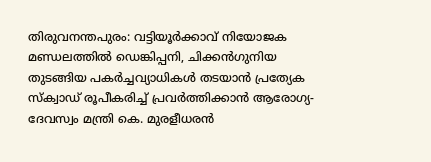തിരുവനന്തപുരം: വട്ടിയൂർക്കാവ് നിയോജക മണ്ഡലത്തിൽ ഡെങ്കിപ്പനി, ചിക്കൻഗുനിയ തുടങ്ങിയ പകർച്ചവ്യാധികൾ തടയാൻ പ്രത്യേക സ്ക്വാഡ് രൂപീകരിച്ച് പ്രവർത്തിക്കാൻ ആരോഗ്യ-ദേവസ്വം മന്ത്രി കെ. മുരളീധരൻ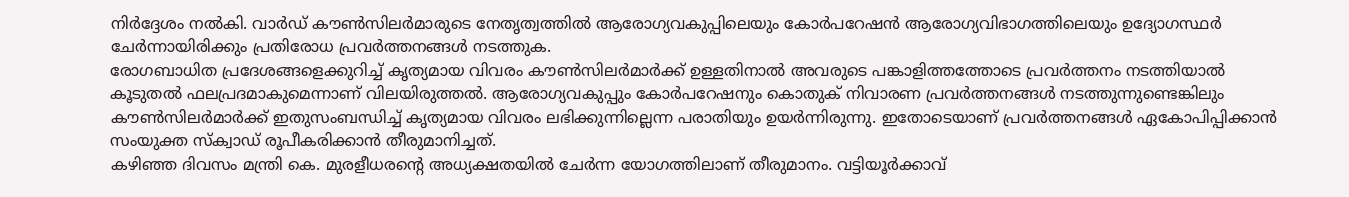നിർദ്ദേശം നൽകി. വാർഡ് കൗൺസിലർമാരുടെ നേതൃത്വത്തിൽ ആരോഗ്യവകുപ്പിലെയും കോർപറേഷൻ ആരോഗ്യവിഭാഗത്തിലെയും ഉദ്യോഗസ്ഥർ ചേർന്നായിരിക്കും പ്രതിരോധ പ്രവർത്തനങ്ങൾ നടത്തുക.
രോഗബാധിത പ്രദേശങ്ങളെക്കുറിച്ച് കൃത്യമായ വിവരം കൗൺസിലർമാർക്ക് ഉള്ളതിനാൽ അവരുടെ പങ്കാളിത്തത്തോടെ പ്രവർത്തനം നടത്തിയാൽ കൂടുതൽ ഫലപ്രദമാകുമെന്നാണ് വിലയിരുത്തൽ. ആരോഗ്യവകുപ്പും കോർപറേഷനും കൊതുക് നിവാരണ പ്രവർത്തനങ്ങൾ നടത്തുന്നുണ്ടെങ്കിലും കൗൺസിലർമാർക്ക് ഇതുസംബന്ധിച്ച് കൃത്യമായ വിവരം ലഭിക്കുന്നില്ലെന്ന പരാതിയും ഉയർന്നിരുന്നു. ഇതോടെയാണ് പ്രവർത്തനങ്ങൾ ഏകോപിപ്പിക്കാൻ സംയുക്ത സ്ക്വാഡ് രൂപീകരിക്കാൻ തീരുമാനിച്ചത്.
കഴിഞ്ഞ ദിവസം മന്ത്രി കെ. മുരളീധരന്റെ അധ്യക്ഷതയിൽ ചേർന്ന യോഗത്തിലാണ് തീരുമാനം. വട്ടിയൂർക്കാവ്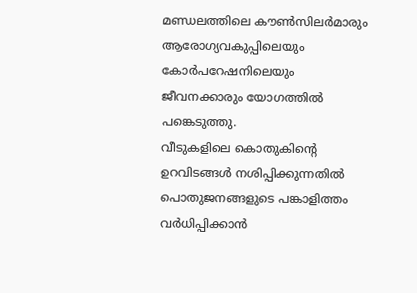മണ്ഡലത്തിലെ കൗൺസിലർമാരും ആരോഗ്യവകുപ്പിലെയും കോർപറേഷനിലെയും ജീവനക്കാരും യോഗത്തിൽ പങ്കെടുത്തു.
വീടുകളിലെ കൊതുകിന്റെ ഉറവിടങ്ങൾ നശിപ്പിക്കുന്നതിൽ പൊതുജനങ്ങളുടെ പങ്കാളിത്തം വർധിപ്പിക്കാൻ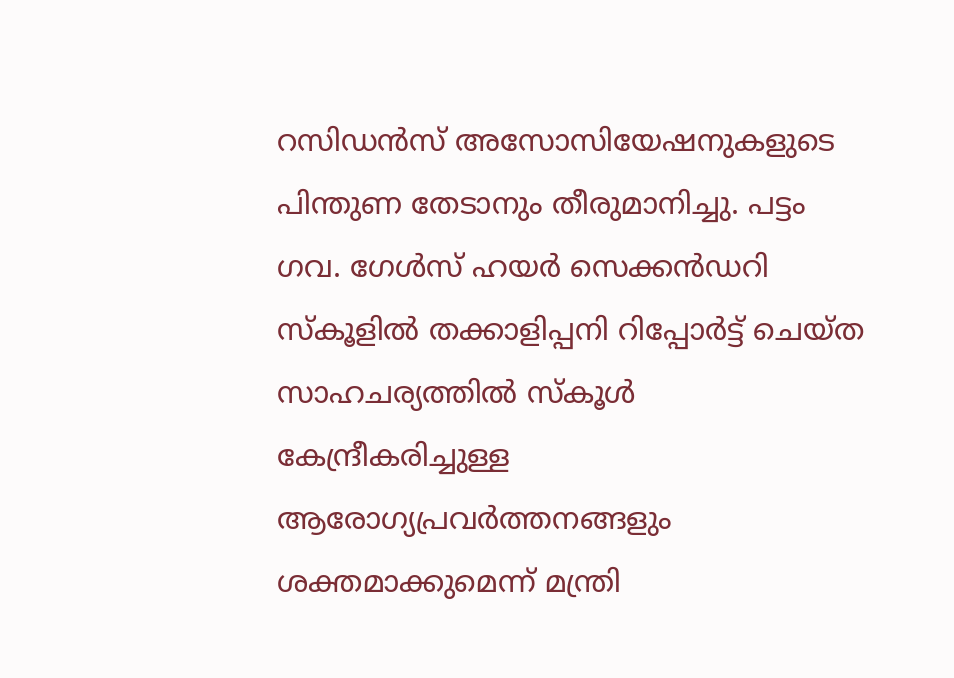റസിഡൻസ് അസോസിയേഷനുകളുടെ പിന്തുണ തേടാനും തീരുമാനിച്ചു. പട്ടം ഗവ. ഗേൾസ് ഹയർ സെക്കൻഡറി സ്കൂളിൽ തക്കാളിപ്പനി റിപ്പോർട്ട് ചെയ്ത സാഹചര്യത്തിൽ സ്കൂൾ കേന്ദ്രീകരിച്ചുള്ള ആരോഗ്യപ്രവർത്തനങ്ങളും ശക്തമാക്കുമെന്ന് മന്ത്രി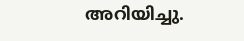അറിയിച്ചു.